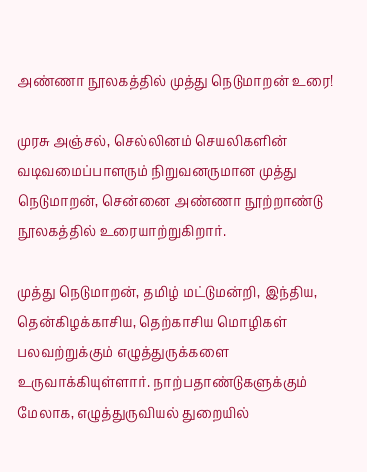அண்ணா நூலகத்தில் முத்து நெடுமாறன் உரை!

முரசு அஞ்சல், செல்லினம் செயலிகளின் வடிவமைப்பாளரும் நிறுவனருமான முத்து நெடுமாறன், சென்னை அண்ணா நூற்றாண்டு நூலகத்தில் உரையாற்றுகிறார்.

முத்து நெடுமாறன், தமிழ் மட்டுமன்றி, இந்திய, தென்கிழக்காசிய, தெற்காசிய மொழிகள் பலவற்றுக்கும் எழுத்துருக்களை உருவாக்கியுள்ளார். நாற்பதாண்டுகளுக்கும் மேலாக, எழுத்துருவியல் துறையில்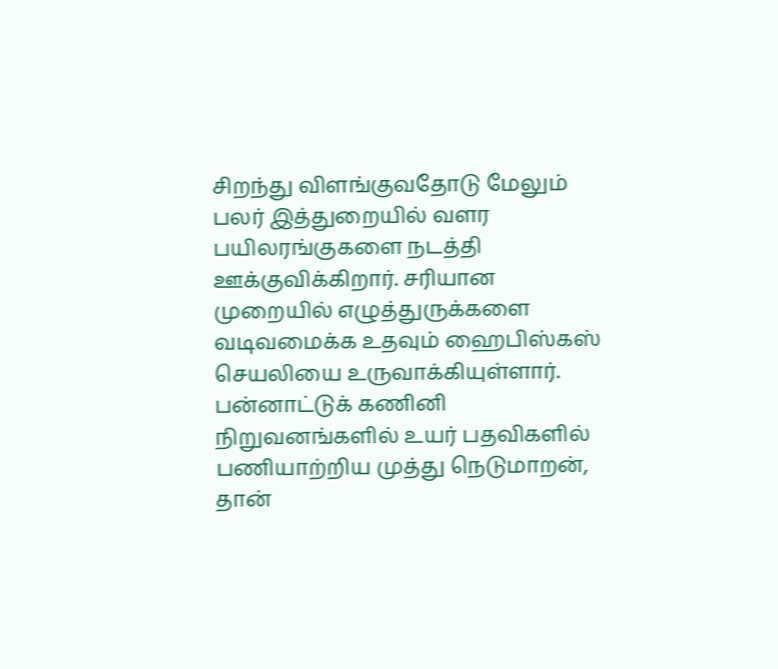சிறந்து விளங்குவதோடு மேலும் பலர் இத்துறையில் வளர பயிலரங்குகளை நடத்தி ஊக்குவிக்கிறார். சரியான முறையில் எழுத்துருக்களை வடிவமைக்க உதவும் ஹைபிஸ்கஸ் செயலியை உருவாக்கியுள்ளார். பன்னாட்டுக் கணினி நிறுவனங்களில் உயர் பதவிகளில் பணியாற்றிய முத்து நெடுமாறன், தான்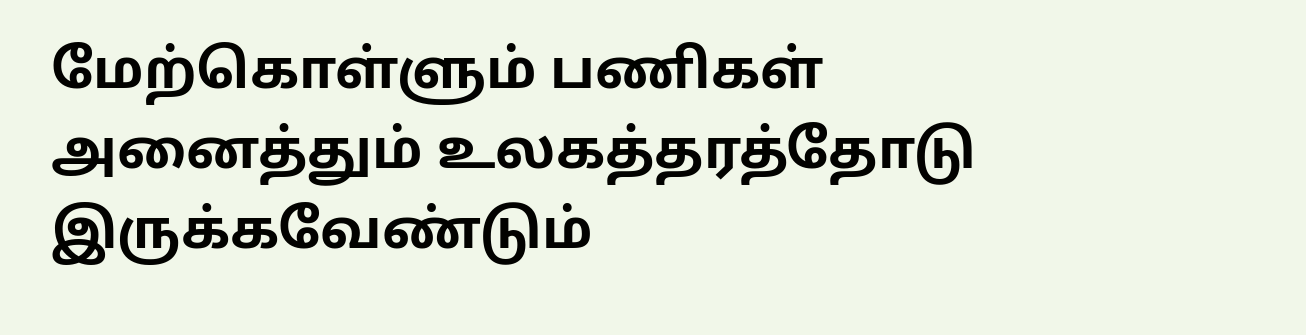மேற்கொள்ளும் பணிகள் அனைத்தும் உலகத்தரத்தோடு இருக்கவேண்டும்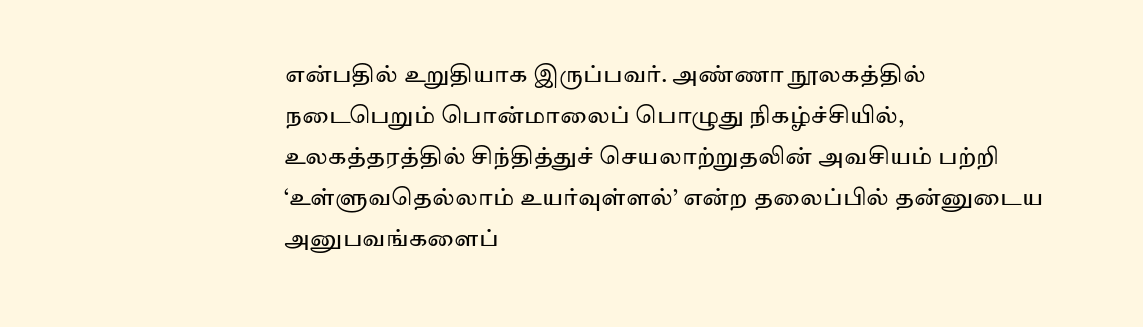என்பதில் உறுதியாக இருப்பவர். அண்ணா நூலகத்தில் நடைபெறும் பொன்மாலைப் பொழுது நிகழ்ச்சியில், உலகத்தரத்தில் சிந்தித்துச் செயலாற்றுதலின் அவசியம் பற்றி ‘உள்ளுவதெல்லாம் உயர்வுள்ளல்’ என்ற தலைப்பில் தன்னுடைய அனுபவங்களைப்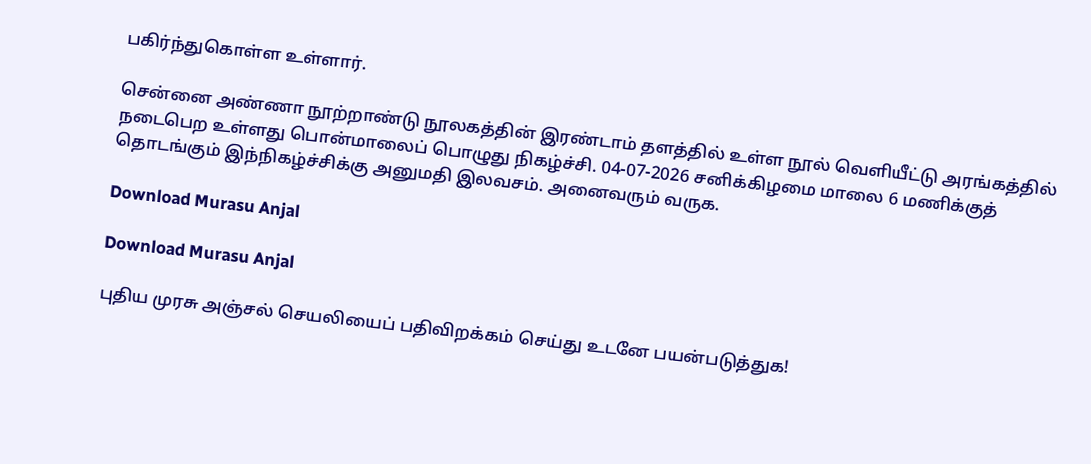பகிர்ந்துகொள்ள உள்ளார்.

சென்னை அண்ணா நூற்றாண்டு நூலகத்தின் இரண்டாம் தளத்தில் உள்ள நூல் வெளியீட்டு அரங்கத்தில் நடைபெற உள்ளது பொன்மாலைப் பொழுது நிகழ்ச்சி. 04-07-2026 சனிக்கிழமை மாலை 6 மணிக்குத் தொடங்கும் இந்நிகழ்ச்சிக்கு அனுமதி இலவசம். அனைவரும் வருக.

Download Murasu Anjal

Download Murasu Anjal

புதிய முரசு அஞ்சல் செயலியைப் பதிவிறக்கம் செய்து உடனே பயன்படுத்துக!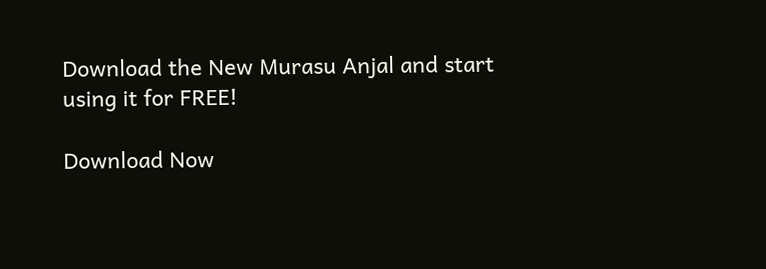Download the New Murasu Anjal and start using it for FREE!

Download Now